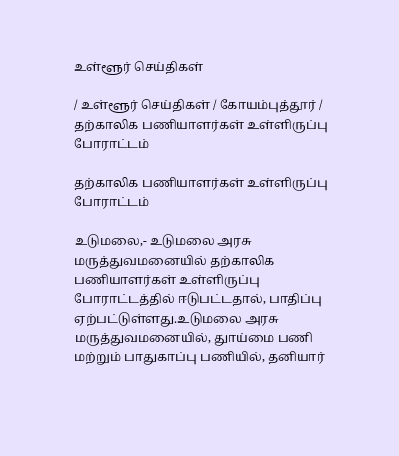உள்ளூர் செய்திகள்

/ உள்ளூர் செய்திகள் / கோயம்புத்தூர் / தற்காலிக பணியாளர்கள் உள்ளிருப்பு போராட்டம்

தற்காலிக பணியாளர்கள் உள்ளிருப்பு போராட்டம்

உடுமலை,- உடுமலை அரசு மருத்துவமனையில் தற்காலிக பணியாளர்கள் உள்ளிருப்பு போராட்டத்தில் ஈடுபட்டதால், பாதிப்பு ஏற்பட்டுள்ளது.உடுமலை அரசு மருத்துவமனையில், துாய்மை பணி மற்றும் பாதுகாப்பு பணியில், தனியார்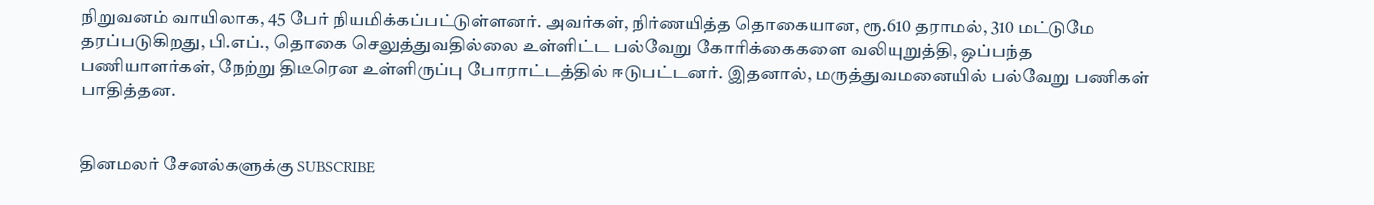நிறுவனம் வாயிலாக, 45 பேர் நியமிக்கப்பட்டுள்ளனர். அவர்கள், நிர்ணயித்த தொகையான, ரூ.610 தராமல், 310 மட்டுமே தரப்படுகிறது, பி.எப்., தொகை செலுத்துவதில்லை உள்ளிட்ட பல்வேறு கோரிக்கைகளை வலியுறுத்தி, ஒப்பந்த பணியாளர்கள், நேற்று திடீரென உள்ளிருப்பு போராட்டத்தில் ஈடுபட்டனர். இதனால், மருத்துவமனையில் பல்வேறு பணிகள் பாதித்தன.


தினமலர் சேனல்களுக்கு SUBSCRIBE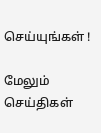செய்யுங்கள் !

மேலும் செய்திகள்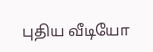புதிய வீடியோ